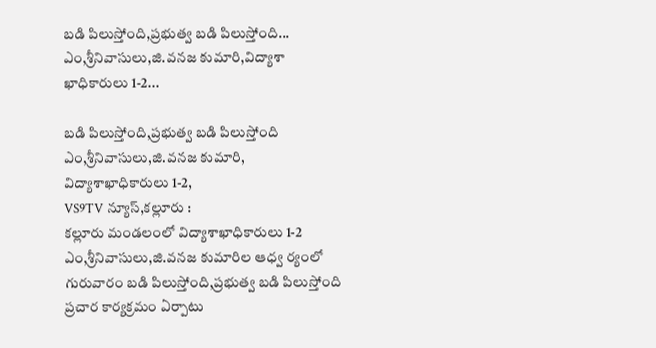బడి పిలుస్తోంది,ప్రభుత్వ బడి పిలుస్తోంది... ఎం,శ్రీనివాసులు,జి.వనజ కుమారి,విద్యాశా ఖాధికారులు 1-2...

బడి పిలుస్తోంది,ప్రభుత్వ బడి పిలుస్తోంది
ఎం,శ్రీనివాసులు,జి.వనజ కుమారి,
విద్యాశాఖాధికారులు 1-2,
VS9TV న్యూస్,కల్లూరు :
కల్లూరు మండలంలో విద్యాశాఖాధికారులు 1-2 ఎం,శ్రీనివాసులు,జి.వనజ కుమారిల ఆధ్వ ర్యంలో గురువారం బడి పిలుస్తోంది,ప్రభుత్వ బడి పిలుస్తోంది ప్రచార కార్యక్రమం ఏర్పాటు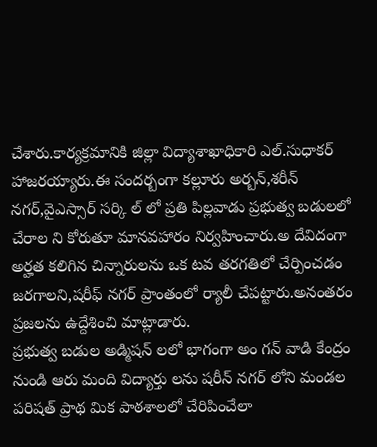చేశారు.కార్యక్రమానికి జిల్లా విద్యాశాఖాధికారి ఎల్.సుధాకర్ హాజరయ్యారు.ఈ సందర్బంగా కల్లూరు అర్బన్,శరీన్ నగర్,వైఎస్సార్ సర్కి ల్‌ లో ప్రతి పిల్లవాడు ప్రభుత్వ బడులలో చేరాల ని కోరుతూ మానవహారం నిర్వహించారు.అ దేవిదంగా అర్హత కలిగిన చిన్నారులను ఒక టవ తరగతిలో చేర్పించడం జరగాలని,షరీఫ్ నగర్ ప్రాంతంలో ర్యాలీ చేపట్టారు.అనంతరం ప్రజలను ఉద్దేశించి మాట్లాడారు.
ప్రభుత్వ బడుల అడ్మిషన్ లలో భాగంగా అం గన్ వాడి కేంద్రం నుండి ఆరు మంది విద్యార్తు లను షరీన్ నగర్ లోని మండల పరిషత్ ప్రాథ మిక పాఠశాలలో చేరిపించేలా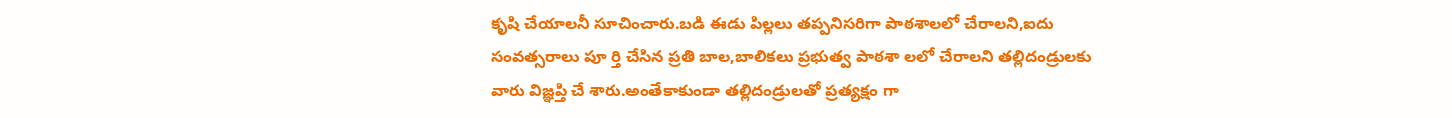కృషి చేయాలనీ సూచించారు.బడి ఈడు పిల్లలు తప్పనిసరిగా పాఠశాలలో చేరాలని,ఐదు సంవత్సరాలు పూ ర్తి చేసిన ప్రతి బాల,బాలికలు ప్రభుత్వ పాఠశా లలో చేరాలని తల్లిదండ్రులకు వారు విజ్ఞప్తి చే శారు.అంతేకాకుండా తల్లిదండ్రులతో ప్రత్యక్షం గా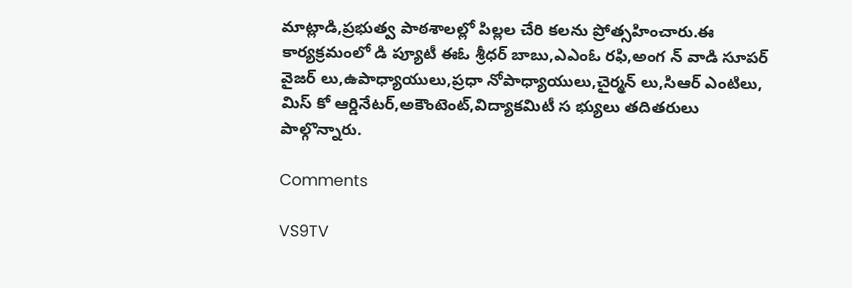మాట్లాడి,ప్రభుత్వ పాఠశాలల్లో పిల్లల చేరి కలను ప్రోత్సహించారు.ఈ కార్యక్రమంలో డి ప్యూటీ ఈఓ శ్రీధర్ బాబు,ఎఎంఓ రఫి,అంగ న్ వాడి సూపర్ వైజర్ లు,ఉపాధ్యాయులు,ప్రధా నోపాధ్యాయులు,చైర్మన్ లు,సిఆర్ ఎంటిలు, మిస్ కో ఆర్డినేటర్,అకౌంటెంట్,విద్యాకమిటీ స భ్యులు తదితరులు పాల్గొన్నారు.

Comments

VS9TV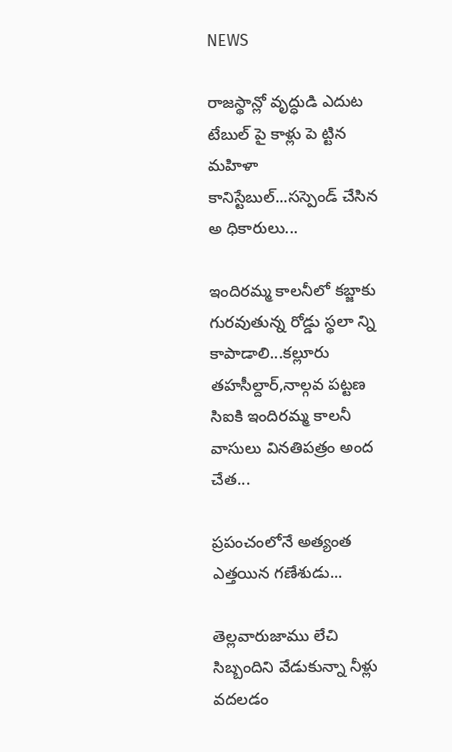NEWS

రాజస్థాన్లో వృద్ధుడి ఎదుట టేబుల్ పై కాళ్లు పె ట్టిన మహిళా కానిస్టేబుల్...సస్పెండ్ చేసిన అ ధికారులు...

ఇందిరమ్మ కాలనీలో కబ్జాకు గురవుతున్న రోడ్డు స్థలా న్ని కాపాడాలి...కల్లూరు తహసీల్దార్,నాల్గవ పట్టణ సిఐకి ఇందిరమ్మ కాలనీ వాసులు వినతిపత్రం అంద చేత...

ప్రపంచంలోనే అత్యంత ఎత్తయిన గణేశుడు...

తెల్లవారుజాము లేచి సిబ్బందిని వేడుకున్నా నీళ్లు వదలడం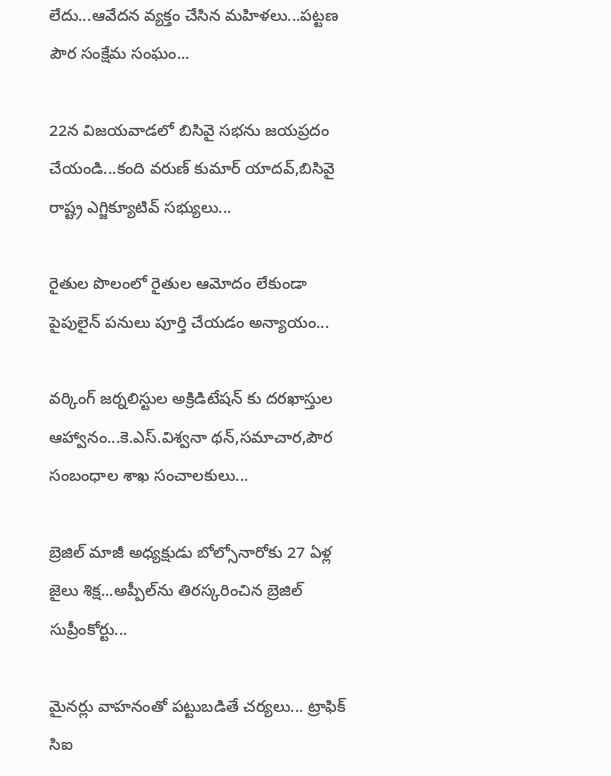లేదు...ఆవేదన వ్యక్తం చేసిన మహిళలు...పట్టణ పౌర సంక్షేమ సంఘం...

22న విజయవాడలో బిసివై సభను జయప్రదం చేయండి...కంది వరుణ్ కుమార్ యాదవ్,బిసివై రాష్ట్ర ఎగ్జిక్యూటివ్ సభ్యులు...

రైతుల పొలంలో రైతుల ఆమోదం లేకుండా పైపులైన్ పనులు పూర్తి చేయడం అన్యాయం...

వర్కింగ్ జర్నలిస్టుల అక్రిడిటేషన్ కు దరఖాస్తుల ఆహ్వానం...కె.ఎస్.విశ్వనా థన్,సమాచార,పౌర సంబంధాల శాఖ సంచాలకులు...

బ్రెజిల్ మాజీ అధ్యక్షుడు బోల్సోనారోకు 27 ఏళ్ల జైలు శిక్ష...అప్పీల్‌ను తిరస్కరించిన బ్రెజిల్ సుప్రీంకోర్టు...

మైనర్లు వాహనంతో పట్టుబడితే చర్యలు... ట్రాఫిక్ సిఐ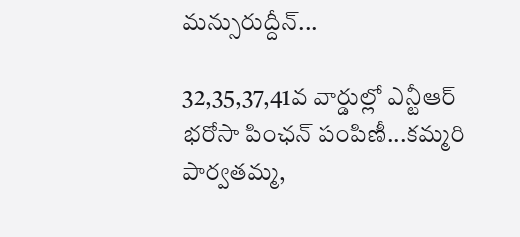మన్సురుద్దీన్...

32,35,37,41వ వార్డుల్లో ఎన్టీఆర్ భరోసా పింఛన్ పంపిణీ...కమ్మరి పార్వతమ్మ,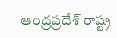ఆంద్రప్రదేశ్ రాష్ట్ర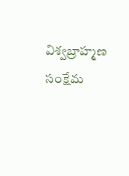విశ్వబ్రాహ్మణ సంక్షేమ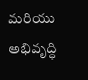మరియు అభివృద్ధి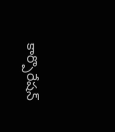కార్పొరేషన్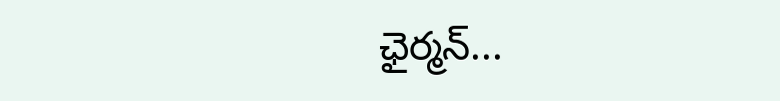ఛైర్మన్...